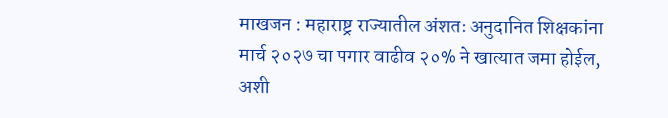माखजन : महाराष्ट्र राज्यातील अंशतः अनुदानित शिक्षकांना मार्च २०२७ चा पगार वाढीव २०% ने खात्यात जमा होईल, अशी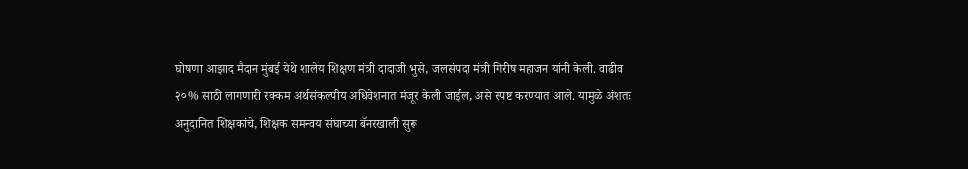घोषणा आझाद मैदान मुंबई येथे शालेय शिक्षण मंत्री दादाजी भुसे, जलसंपदा मंत्री गिरीष महाजन यांनी केली. वाढीव २०% साठी लागणारी रक्कम अर्थसंकल्पीय अधिवेशनात मंजूर केली जाईल, असे स्पष्ट करण्यात आले. यामुळे अंशतः अनुदानित शिक्षकांचे, शिक्षक समन्वय संघाच्या बॅनरखाली सुरू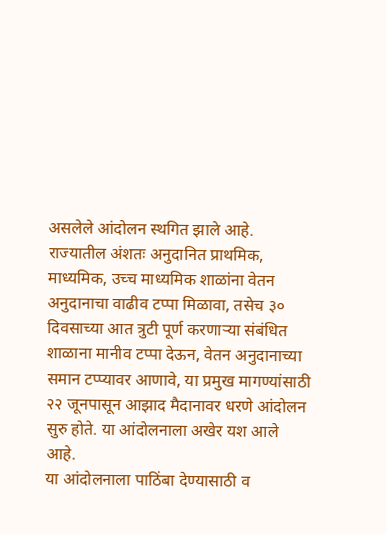असलेले आंदोलन स्थगित झाले आहे.
राज्यातील अंशतः अनुदानित प्राथमिक, माध्यमिक, उच्च माध्यमिक शाळांना वेतन अनुदानाचा वाढीव टप्पा मिळावा, तसेच ३० दिवसाच्या आत त्रुटी पूर्ण करणाऱ्या संबंधित शाळाना मानीव टप्पा देऊन, वेतन अनुदानाच्या समान टप्प्यावर आणावे, या प्रमुख मागण्यांसाठी २२ जूनपासून आझाद मैदानावर धरणे आंदोलन सुरु होते. या आंदोलनाला अखेर यश आले आहे.
या आंदोलनाला पाठिंबा देण्यासाठी व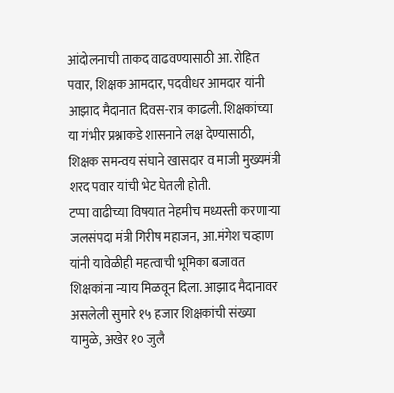आंदोलनाची ताकद वाढवण्यासाठी आ. रोहित पवार, शिक्षक आमदार, पदवीधर आमदार यांनी आझाद मैदानात दिवस-रात्र काढली. शिक्षकांच्या या गंभीर प्रश्नाकडे शासनाने लक्ष देण्यासाठी, शिक्षक समन्वय संघाने खासदार व माजी मुख्यमंत्री शरद पवार यांची भेट घेतली होती.
टप्पा वाढीच्या विषयात नेहमीच मध्यस्ती करणाऱ्या जलसंपदा मंत्री गिरीष महाजन, आ.मंगेश चव्हाण यांनी यावेळीही महत्वाची भूमिका बजावत शिक्षकांना न्याय मिळवून दिला. आझाद मैदानावर असलेली सुमारे १५ हजार शिक्षकांची संख्या यामुळे, अखेर १० जुलै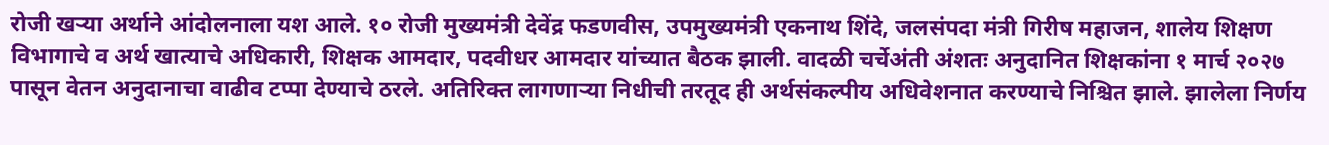रोजी खऱ्या अर्थाने आंदोलनाला यश आले. १० रोजी मुख्यमंत्री देवेंद्र फडणवीस, उपमुख्यमंत्री एकनाथ शिंदे, जलसंपदा मंत्री गिरीष महाजन, शालेय शिक्षण विभागाचे व अर्थ खात्याचे अधिकारी, शिक्षक आमदार, पदवीधर आमदार यांच्यात बैठक झाली. वादळी चर्चेअंती अंशतः अनुदानित शिक्षकांना १ मार्च २०२७ पासून वेतन अनुदानाचा वाढीव टप्पा देण्याचे ठरले. अतिरिक्त लागणाऱ्या निधीची तरतूद ही अर्थसंकल्पीय अधिवेशनात करण्याचे निश्चित झाले. झालेला निर्णय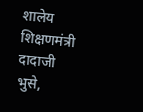शालेय शिक्षणमंत्री दादाजी भुसे,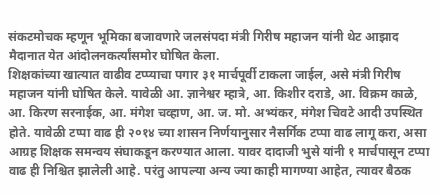संकटमोचक म्हणून भूमिका बजावणारे जलसंपदा मंत्री गिरीष महाजन यांनी थेट आझाद मैदानात येत आंदोलनकर्त्यांसमोर घोषित केला.
शिक्षकांच्या खात्यात वाढीव टप्प्याचा पगार ३१ मार्चपूर्वी टाकला जाईल, असे मंत्री गिरीष महाजन यांनी घोषित केले. यावेळी आ. ज्ञानेश्वर म्हात्रे, आ. किशीर दराडे, आ. विक्रम काळे, आ. किरण सरनाईक, आ. मंगेश चव्हाण, आ. ज. मो. अभ्यंकर, मंगेश चिवटे आदी उपस्थित होते. यावेळी टप्पा वाढ ही २०१४ च्या शासन निर्णयानुसार नैसर्गिक टप्पा वाढ लागू करा, असा आग्रह शिक्षक समन्वय संघाकडून करण्यात आला. यावर दादाजी भुसे यांनी १ मार्चपासून टप्पा वाढ ही निश्चित झालेली आहे. परंतु आपल्या अन्य ज्या काही मागण्या आहेत, त्यावर बैठक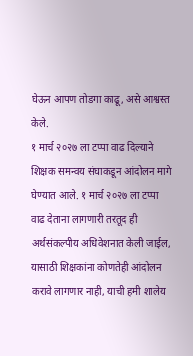घेऊन आपण तोडगा काढू, असे आश्वस्त केले.
१ मार्च २०२७ ला टप्पा वाढ दिल्याने शिक्षक समन्वय संघाकडून आंदोलन मागे घेण्यात आले. १ मार्च २०२७ ला टप्पा वाढ देताना लागणारी तरतूद ही अर्थसंकल्पीय अधिवेशनात केली जाईल, यासाठी शिक्षकांना कोणतेही आंदोलन करावे लागणार नाही, याची हमी शालेय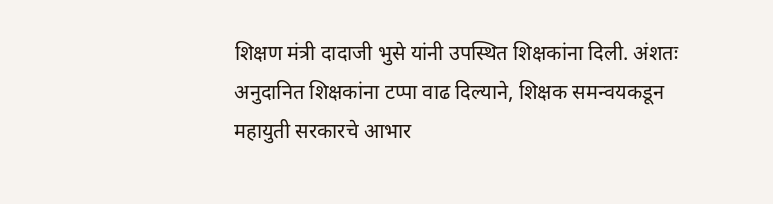शिक्षण मंत्री दादाजी भुसे यांनी उपस्थित शिक्षकांना दिली. अंशतः अनुदानित शिक्षकांना टप्पा वाढ दिल्याने, शिक्षक समन्वयकडून महायुती सरकारचे आभार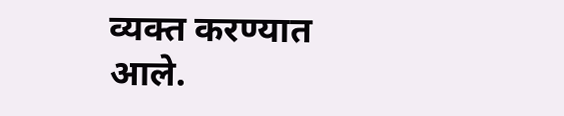व्यक्त करण्यात आले.